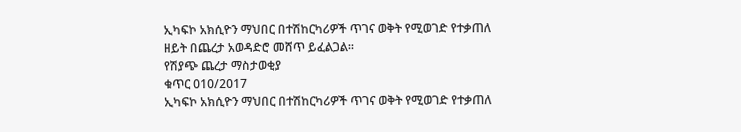ኢካፍኮ አክሲዮን ማህበር በተሽከርካሪዎች ጥገና ወቅት የሚወገድ የተቃጠለ ዘይት በጨረታ አወዳድሮ መሸጥ ይፈልጋል፡፡
የሽያጭ ጨረታ ማስታወቂያ
ቁጥር 010/2017
ኢካፍኮ አክሲዮን ማህበር በተሽከርካሪዎች ጥገና ወቅት የሚወገድ የተቃጠለ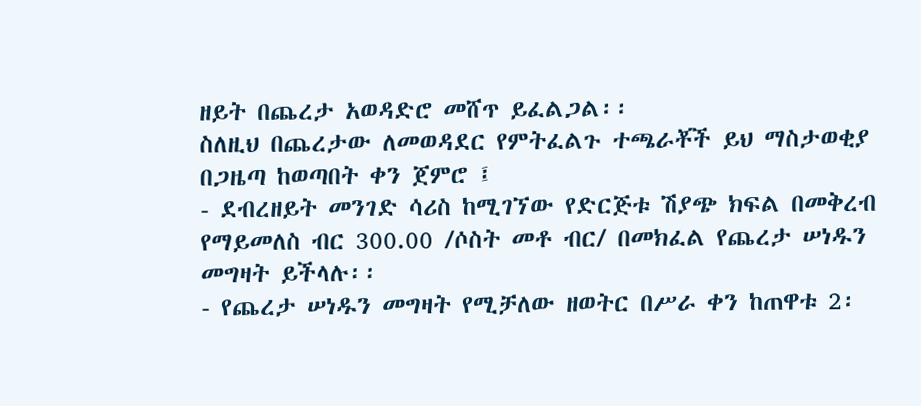ዘይት በጨረታ አወዳድሮ መሸጥ ይፈልጋል፡፡
ስለዚህ በጨረታው ለመወዳደር የምትፈልጉ ተጫራቾች ይህ ማስታወቂያ በጋዜጣ ከወጣበት ቀን ጀምሮ ፤
- ደብረዘይት መንገድ ሳሪስ ከሚገኘው የድርጅቱ ሽያጭ ክፍል በመቅረብ የማይመለስ ብር 300.00 /ሶስት መቶ ብር/ በመክፈል የጨረታ ሠነዱን መግዛት ይችላሉ፡፡
- የጨረታ ሠነዱን መግዛት የሚቻለው ዘወትር በሥራ ቀን ከጠዋቱ 2፡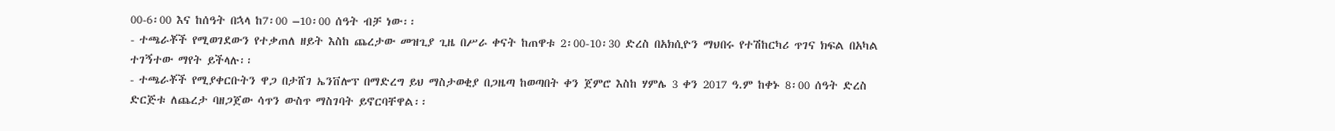00-6፡00 እና ከሰዓት በኋላ ከ7፡00 –10፡00 ሰዓት ብቻ ነው፡፡
- ተጫራቾች የሚወገደውን የተቃጠለ ዘይት እስከ ጨረታው መዝጊያ ጊዜ በሥራ ቀናት ከጠዋቱ 2፡00-10፡30 ድረስ በአክሲዮን ማህበሩ የተሽከርካሪ ጥገና ክፍል በአካል ተገኝተው ማየት ይችላሉ፡፡
- ተጫራቾች የሚያቀርቡትን ዋጋ በታሸገ ኤንቨሎፕ በማድረግ ይህ ማስታወቂያ በጋዜጣ ከወጣበት ቀን ጀምሮ እስከ ሃምሌ 3 ቀን 2017 ዓ.ም ከቀኑ 8፡00 ሰዓት ድረስ ድርጅቱ ለጨረታ ባዘጋጀው ሳጥን ውስጥ ማስገባት ይኖርባቸዋል፡፡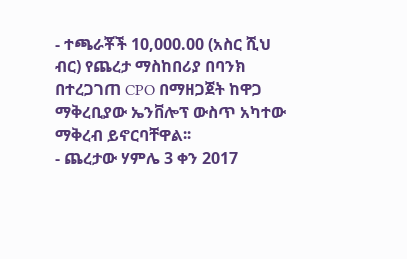- ተጫራቾች 10,000.00 (አስር ሺህ ብር) የጨረታ ማስከበሪያ በባንክ በተረጋገጠ CPO በማዘጋጀት ከዋጋ ማቅረቢያው ኤንቨሎፕ ውስጥ አካተው ማቅረብ ይኖርባቸዋል፡፡
- ጨረታው ሃምሌ 3 ቀን 2017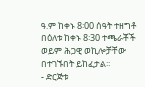ዓ.ም ከቀኑ 8፡00 ሰዓት ተዘግቶ በዕለቱ ከቀኑ 8፡30 ተጫራቾች ወይም ሕጋዊ ወኪሎቻቸው በተገኙበት ይከፈታል፡፡
- ድርጅቱ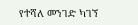የተሻለ መንገድ ካገኘ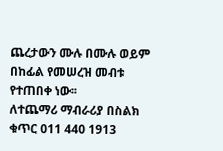ጨረታውን ሙሉ በሙሉ ወይም በከፊል የመሠረዝ መብቱ የተጠበቀ ነው፡፡
ለተጨማሪ ማብራሪያ በስልክ ቁጥር 011 440 1913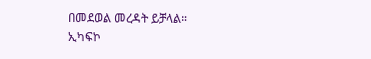በመደወል መረዳት ይቻላል።
ኢካፍኮ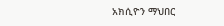አክሲዮን ማህበር